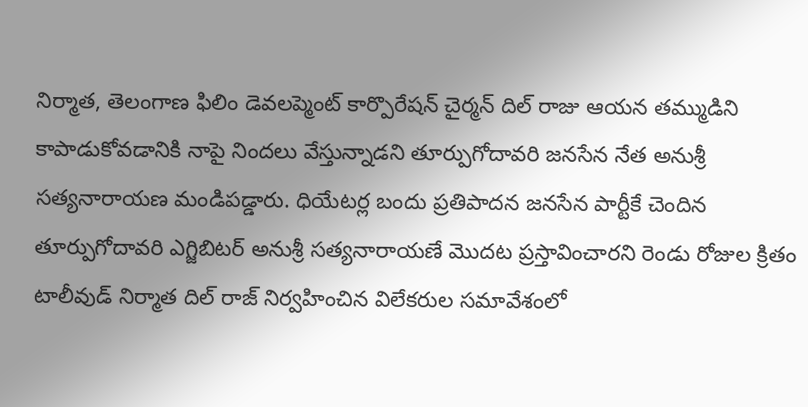నిర్మాత, తెలంగాణ ఫిలిం డెవలప్మెంట్ కార్పొరేషన్ చైర్మన్ దిల్ రాజు ఆయన తమ్ముడిని కాపాడుకోవడానికి నాపై నిందలు వేస్తున్నాడని తూర్పుగోదావరి జనసేన నేత అనుశ్రీ సత్యనారాయణ మండిపడ్డారు. ధియేటర్ల బందు ప్రతిపాదన జనసేన పార్టీకే చెందిన తూర్పుగోదావరి ఎగ్జిబిటర్ అనుశ్రీ సత్యనారాయణే మొదట ప్రస్తావించారని రెండు రోజుల క్రితం టాలీవుడ్ నిర్మాత దిల్ రాజ్ నిర్వహించిన విలేకరుల సమావేశంలో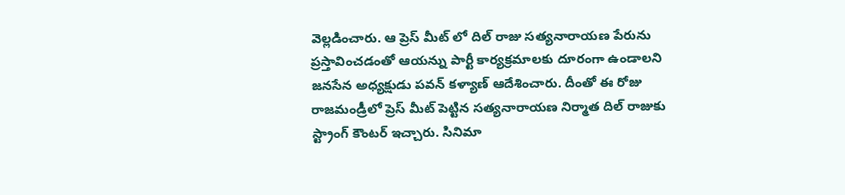వెల్లడించారు. ఆ ప్రెస్ మీట్ లో దిల్ రాజు సత్యనారాయణ పేరును ప్రస్తావించడంతో ఆయన్ను పార్టీ కార్యక్రమాలకు దూరంగా ఉండాలని జనసేన అధ్యక్షుడు పవన్ కళ్యాణ్ ఆదేశించారు. దీంతో ఈ రోజు రాజమండ్రీలో ప్రెస్ మీట్ పెట్టిన సత్యనారాయణ నిర్మాత దిల్ రాజుకు స్ట్రాంగ్ కౌంటర్ ఇచ్చారు. సినిమా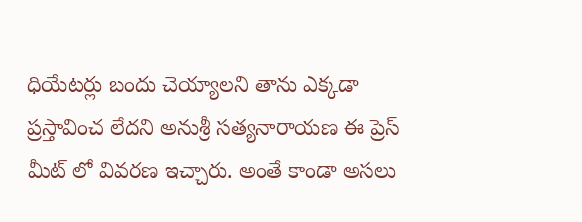ధియేటర్లు బందు చెయ్యాలని తాను ఎక్కడా ప్రస్తావించ లేదని అనుశ్రీ సత్యనారాయణ ఈ ప్రెస్ మీట్ లో వివరణ ఇచ్చారు. అంతే కాండా అసలు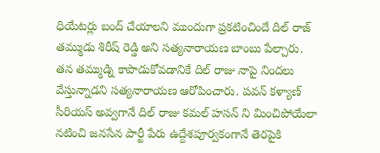ధియేటర్లు బంద్ చేయాలని ముందుగా ప్రకటించిందే దిల్ రాజ్ తమ్ముడు శిరీష్ రెడ్డి అని సత్యనారాయణ బాంబు పేల్చారు. తన తమ్ముడ్ని కాపాడుకోవడానికే దిల్ రాజు నాపై నిందలు వేస్తున్నాడని సత్యనారాయణ ఆరోపించారు. పవన్ కళ్యాణ్ సీరియస్ అవ్వగానే దిల్ రాజు కమల్ హసన్ ని మించిపోయేలా నటించి జనసేన పార్టీ పేరు ఉద్దేశపూర్వకంగానే తెరపైకి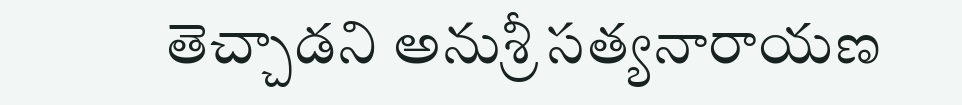తెచ్చాడని అనుశ్రీ సత్యనారాయణ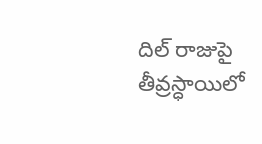దిల్ రాజుపై తీవ్రస్ధాయిలో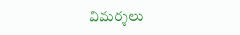విమర్శలు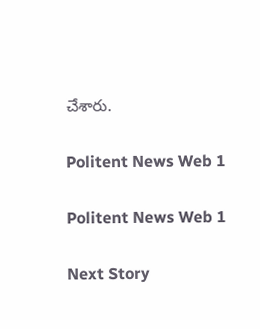చేశారు.

Politent News Web 1

Politent News Web 1

Next Story